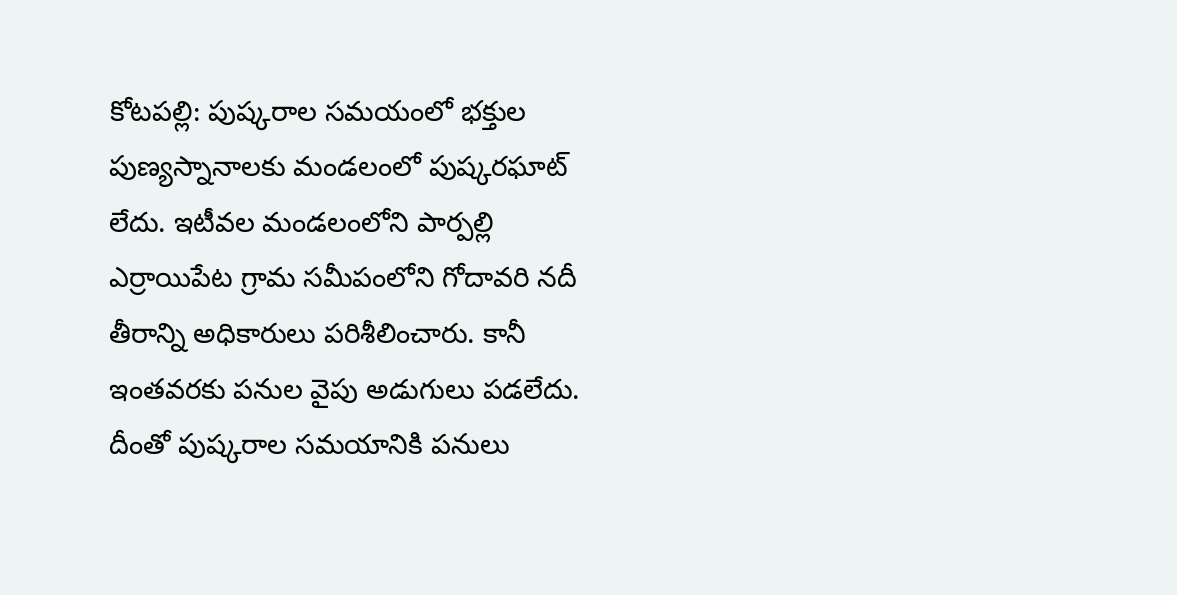కోటపల్లి: పుష్కరాల సమయంలో భక్తుల పుణ్యస్నానాలకు మండలంలో పుష్కరఘాట్ లేదు. ఇటీవల మండలంలోని పార్పల్లి ఎర్రాయిపేట గ్రామ సమీపంలోని గోదావరి నదీ తీరాన్ని అధికారులు పరిశీలించారు. కానీ ఇంతవరకు పనుల వైపు అడుగులు పడలేదు. దీంతో పుష్కరాల సమయానికి పనులు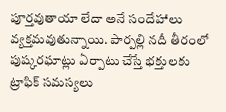పూర్తవుతాయా లేదా అనే సందేహాలు వ్యక్తమవుతున్నాయి. పార్పల్లి నదీ తీరంలో పుష్కరఘాట్లు ఏర్పాటు చేస్తే భక్తులకు ట్రాఫిక్ సమస్యలు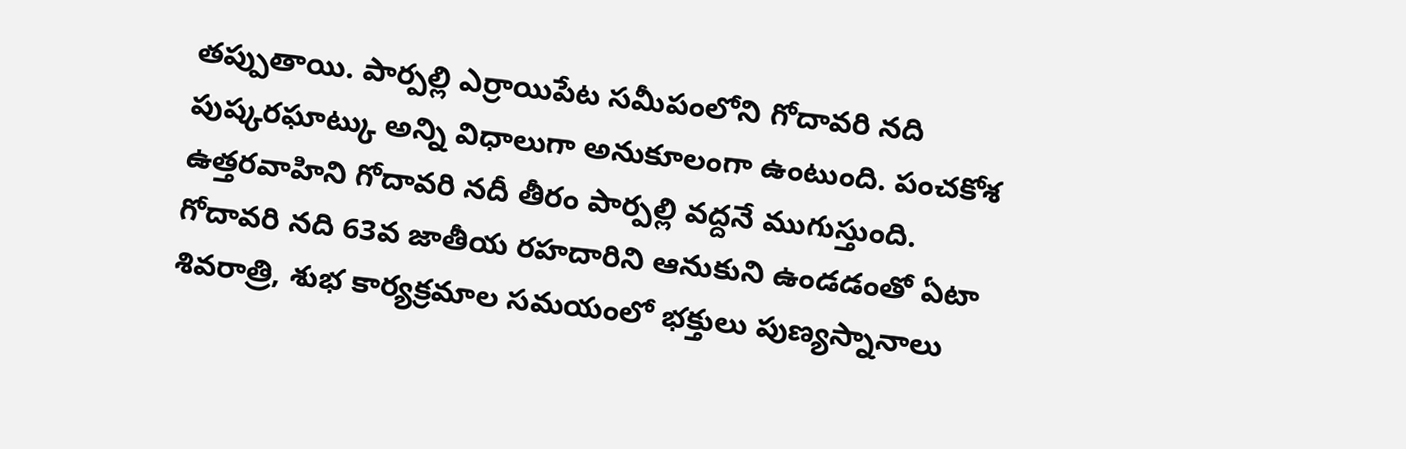తప్పుతాయి. పార్పల్లి ఎర్రాయిపేట సమీపంలోని గోదావరి నది పుష్కరఘాట్కు అన్ని విధాలుగా అనుకూలంగా ఉంటుంది. పంచకోశ ఉత్తరవాహిని గోదావరి నదీ తీరం పార్పల్లి వద్దనే ముగుస్తుంది. గోదావరి నది 63వ జాతీయ రహదారిని ఆనుకుని ఉండడంతో ఏటా శివరాత్రి, శుభ కార్యక్రమాల సమయంలో భక్తులు పుణ్యస్నానాలు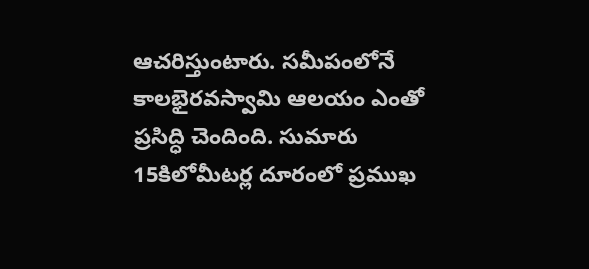ఆచరిస్తుంటారు. సమీపంలోనే కాలభైరవస్వామి ఆలయం ఎంతో ప్రసిద్ధి చెందింది. సుమారు 15కిలోమీటర్ల దూరంలో ప్రముఖ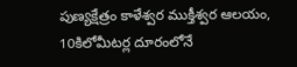పుణ్యక్షేత్రం కాళేశ్వర ముక్తీశ్వర ఆలయం, 10కిలోమీటర్ల దూరంలోనే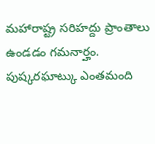మహారాష్ట్ర సరిహద్దు ప్రాంతాలు ఉండడం గమనార్హం. పుష్కరఘాట్కు ఎంతమంది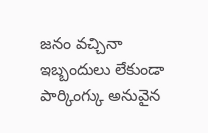జనం వచ్చినా ఇబ్బందులు లేకుండా పార్కింగ్కు అనువైన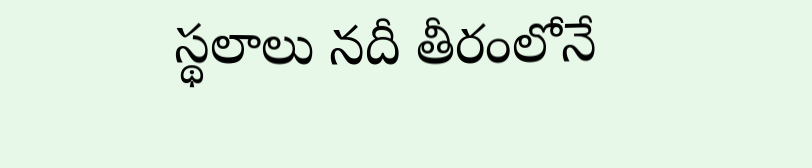స్థలాలు నదీ తీరంలోనే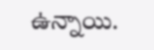ఉన్నాయి.